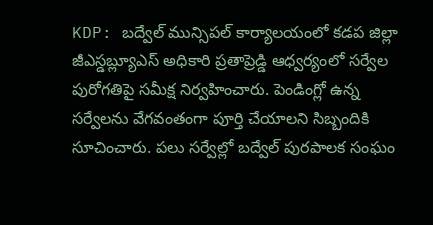KDP: బద్వేల్ మున్సిపల్ కార్యాలయంలో కడప జిల్లా జీఎస్డబ్ల్యూఎస్ అధికారి ప్రతాప్రెడ్డి ఆధ్వర్యంలో సర్వేల పురోగతిపై సమీక్ష నిర్వహించారు. పెండింగ్లో ఉన్న సర్వేలను వేగవంతంగా పూర్తి చేయాలని సిబ్బందికి సూచించారు. పలు సర్వేల్లో బద్వేల్ పురపాలక సంఘం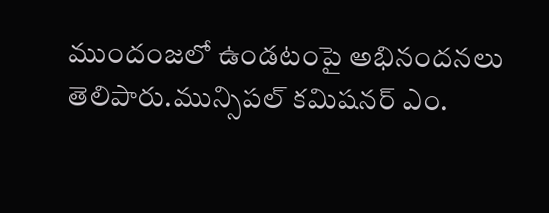ముందంజలో ఉండటంపై అభినందనలు తెలిపారు.మున్సిపల్ కమిషనర్ ఎం.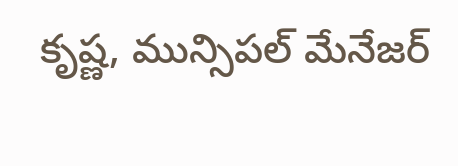కృష్ణ, మున్సిపల్ మేనేజర్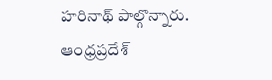హరినాథ్ పాల్గొన్నారు.
ఆంధ్రప్రదేశ్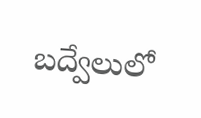బద్వేలులో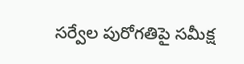సర్వేల పురోగతిపై సమీక్ష